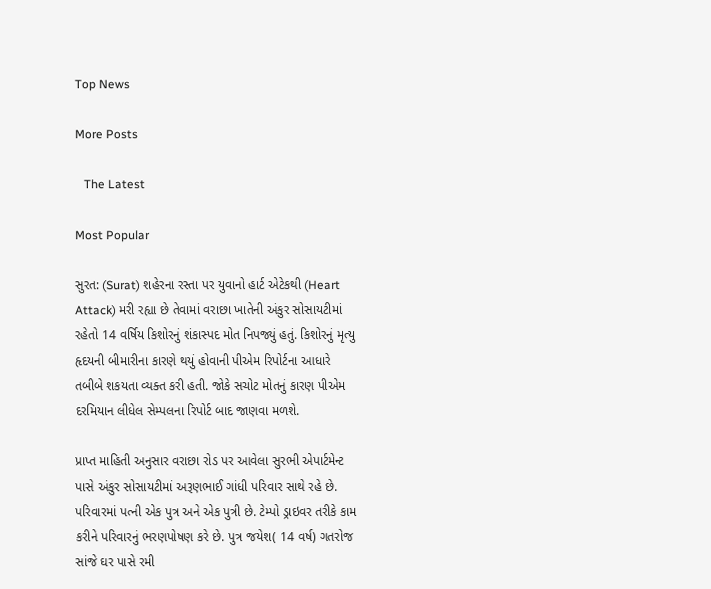Top News

More Posts

   The Latest

Most Popular

સુરત: (Surat) શહેરના રસ્તા પર યુવાનો હાર્ટ એટેકથી (Heart Attack) મરી રહ્યા છે તેવામાં વરાછા ખાતેની અંકુર સોસાયટીમાં રહેતો 14 વર્ષિય કિશોરનું શંકાસ્પદ મોત નિપજ્યું હતું. કિશોરનું મૃત્યુ હૃદયની બીમારીના કારણે થયું હોવાની પીએમ રિપોર્ટના આધારે તબીબે શકયતા વ્યક્ત કરી હતી. જોકે સચોટ મોતનું કારણ પીએમ દરમિયાન લીધેલ સેમ્પલના રિપોર્ટ બાદ જાણવા મળશે.

પ્રાપ્ત માહિતી અનુસાર વરાછા રોડ પર આવેલા સુરભી એપાર્ટમેન્ટ પાસે અંકુર સોસાયટીમાં અરૂણભાઈ ગાંધી પરિવાર સાથે રહે છે. પરિવારમાં પત્ની એક પુત્ર અને એક પુત્રી છે. ટેમ્પો ડ્રાઇવર તરીકે કામ કરીને પરિવારનું ભરણપોષણ કરે છે. પુત્ર જયેશ( 14 વર્ષ) ગતરોજ સાંજે ઘર પાસે રમી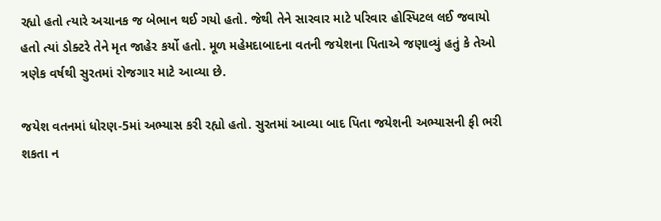રહ્યો હતો ત્યારે અચાનક જ બેભાન થઈ ગયો હતો. જેથી તેને સારવાર માટે પરિવાર હોસ્પિટલ લઈ જવાયો હતો ત્યાં ડોક્ટરે તેને મૃત જાહેર કર્યો હતો. મૂળ મહેમદાબાદના વતની જયેશના પિતાએ જણાવ્યું હતું કે તેઓ ત્રણેક વર્ષથી સુરતમાં રોજગાર માટે આવ્યા છે.

જયેશ વતનમાં ધોરણ-5માં અભ્યાસ કરી રહ્યો હતો. સુરતમાં આવ્યા બાદ પિતા જયેશની અભ્યાસની ફી ભરી શકતા ન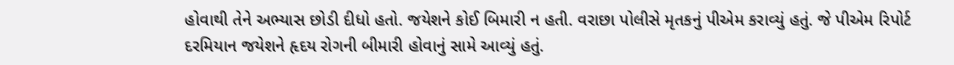હોવાથી તેને અભ્યાસ છોડી દીધો હતો. જયેશને કોઈ બિમારી ન હતી. વરાછા પોલીસે મૃતકનું પીએમ કરાવ્યું હતું. જે પીએમ રિપોર્ટ દરમિયાન જયેશને હૃદય રોગની બીમારી હોવાનું સામે આવ્યું હતું.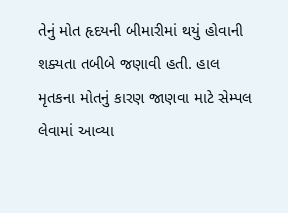તેનું મોત હૃદયની બીમારીમાં થયું હોવાની શક્યતા તબીબે જણાવી હતી. હાલ મૃતકના મોતનું કારણ જાણવા માટે સેમ્પલ લેવામાં આવ્યા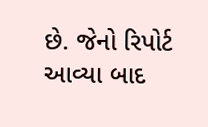છે. જેનો રિપોર્ટ આવ્યા બાદ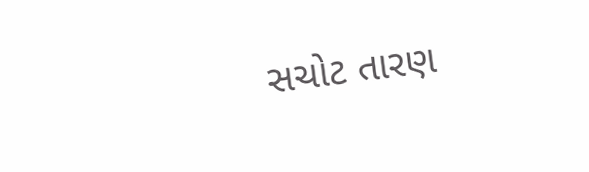સચોટ તારણ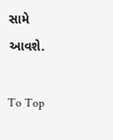સામે આવશે.

To Top